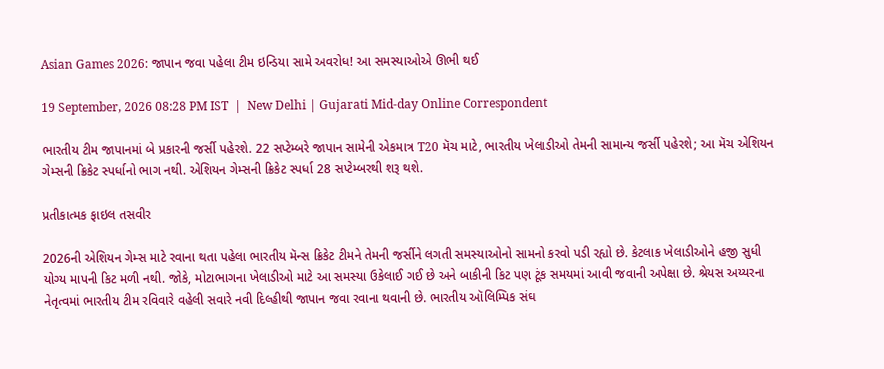Asian Games 2026: જાપાન જવા પહેલા ટીમ ઇન્ડિયા સામે અવરોધ! આ સમસ્યાઓએ ઊભી થઈ

19 September, 2026 08:28 PM IST  |  New Delhi | Gujarati Mid-day Online Correspondent

ભારતીય ટીમ જાપાનમાં બે પ્રકારની જર્સી પહેરશે. 22 સપ્ટેમ્બરે જાપાન સામેની એકમાત્ર T20 મૅચ માટે, ભારતીય ખેલાડીઓ તેમની સામાન્ય જર્સી પહેરશે; આ મૅચ એશિયન ગેમ્સની ક્રિકેટ સ્પર્ધાનો ભાગ નથી. એશિયન ગેમ્સની ક્રિકેટ સ્પર્ધા 28 સપ્ટેમ્બરથી શરૂ થશે.

પ્રતીકાત્મક ફાઇલ તસવીર

2026ની એશિયન ગેમ્સ માટે રવાના થતા પહેલા ભારતીય મૅન્સ ક્રિકેટ ટીમને તેમની જર્સીને લગતી સમસ્યાઓનો સામનો કરવો પડી રહ્યો છે. કેટલાક ખેલાડીઓને હજી સુધી યોગ્ય માપની કિટ મળી નથી. જોકે, મોટાભાગના ખેલાડીઓ માટે આ સમસ્યા ઉકેલાઈ ગઈ છે અને બાકીની કિટ પણ ટૂંક સમયમાં આવી જવાની અપેક્ષા છે. શ્રેયસ અય્યરના નેતૃત્વમાં ભારતીય ટીમ રવિવારે વહેલી સવારે નવી દિલ્હીથી જાપાન જવા રવાના થવાની છે. ભારતીય ઑલિમ્પિક સંઘ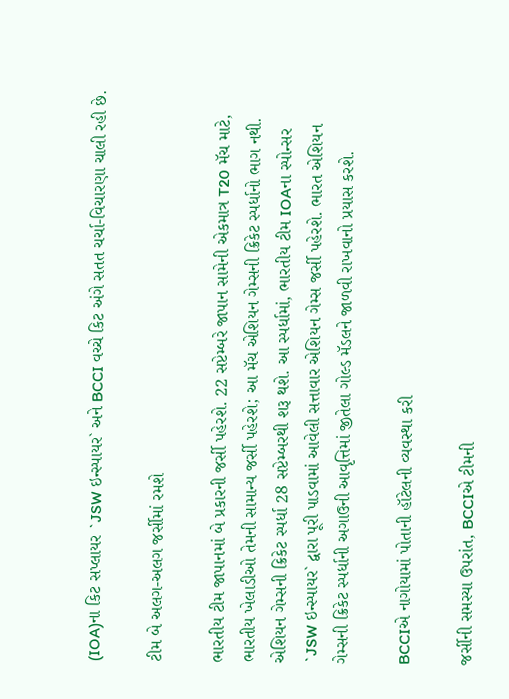(IOA)ના કિટ સપ્લાયર `JSW ઇન્સ્પાયર` અને BCCI વચ્ચે કિટ અંગે સતત ચર્ચા-વિચારણા ચાલી રહી છે.

ટીમ બે અલગ-અલગ જર્સીમાં રમશે

ભારતીય ટીમ જાપાનમાં બે પ્રકારની જર્સી પહેરશે. 22 સપ્ટેમ્બરે જાપાન સામેની એકમાત્ર T20 મૅચ માટે, ભારતીય ખેલાડીઓ તેમની સામાન્ય જર્સી પહેરશે; આ મૅચ એશિયન ગેમ્સની ક્રિકેટ સ્પર્ધાનો ભાગ નથી. એશિયન ગેમ્સની ક્રિકેટ સ્પર્ધા 28 સપ્ટેમ્બરથી શરૂ થશે. આ સ્પર્ધામાં, ભારતીય ટીમ IOAના સ્પોન્સર `JSW ઇન્સ્પાયર` દ્વારા પૂરી પાડવામાં આવેલી સત્તાવાર એશિયન ગેમ્સ જર્સી પહેરશે. ભારત એશિયન ગેમ્સની ક્રિકેટ સ્પર્ધાની અગાઉની આવૃત્તિમાં જીતેલા ગોલ્ડ મૅડલને જાળવી રાખવાનો પ્રયાસ કરશે.

BCCIએ નાગોયામાં પોતાની હૉટેલની વ્યવસ્થા કરી

જર્સીની સમસ્યા ઉપરાંત, BCCIએ ટીમની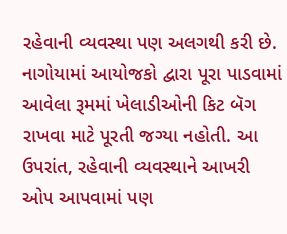રહેવાની વ્યવસ્થા પણ અલગથી કરી છે. નાગોયામાં આયોજકો દ્વારા પૂરા પાડવામાં આવેલા રૂમમાં ખેલાડીઓની કિટ બૅગ રાખવા માટે પૂરતી જગ્યા નહોતી. આ ઉપરાંત, રહેવાની વ્યવસ્થાને આખરી ઓપ આપવામાં પણ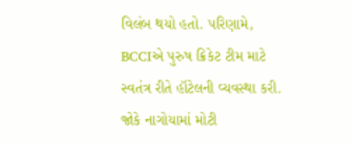વિલંબ થયો હતો. પરિણામે, BCCIએ પુરુષ ક્રિકેટ ટીમ માટે સ્વતંત્ર રીતે હૉટેલની વ્યવસ્થા કરી. જોકે નાગોયામાં મોટી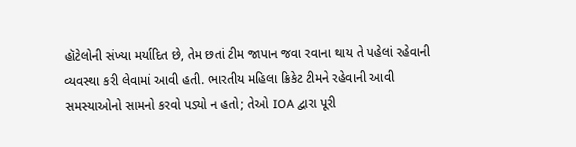હૉટેલોની સંખ્યા મર્યાદિત છે, તેમ છતાં ટીમ જાપાન જવા રવાના થાય તે પહેલાં રહેવાની વ્યવસ્થા કરી લેવામાં આવી હતી. ભારતીય મહિલા ક્રિકેટ ટીમને રહેવાની આવી સમસ્યાઓનો સામનો કરવો પડ્યો ન હતો; તેઓ IOA દ્વારા પૂરી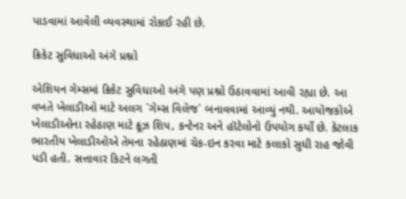પાડવામાં આવેલી વ્યવસ્થામાં રોકાઈ રહી છે.

ક્રિકેટ સુવિધાઓ અંગે પ્રશ્નો

એશિયન ગેમ્સમાં ક્રિકેટ સુવિધાઓ અંગે પણ પ્રશ્નો ઉઠાવવામાં આવી રહ્યા છે. આ વખતે ખેલાડીઓ માટે અલગ `ગેમ્સ વિલેજ` બનાવવામાં આવ્યું નથી. આયોજકોએ ખેલાડીઓના રહેઠાણ માટે ક્રૂઝ શિપ, કન્ટેનર અને હૉટેલોનો ઉપયોગ કર્યો છે. કેટલાક ભારતીય ખેલાડીઓએ તેમના રહેઠાણમાં ચેક-ઇન કરવા માટે કલાકો સુધી રાહ જોવી પડી હતી. સત્તાવાર કિટને લગતી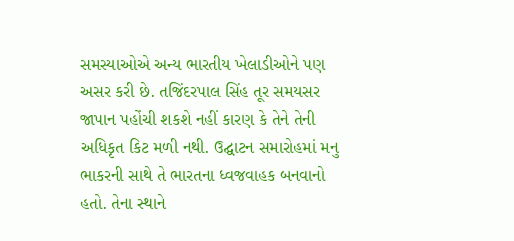સમસ્યાઓએ અન્ય ભારતીય ખેલાડીઓને પણ અસર કરી છે. તજિંદરપાલ સિંહ તૂર સમયસર જાપાન પહોંચી શકશે નહીં કારણ કે તેને તેની અધિકૃત કિટ મળી નથી. ઉદ્ઘાટન સમારોહમાં મનુ ભાકરની સાથે તે ભારતના ધ્વજવાહક બનવાનો હતો. તેના સ્થાને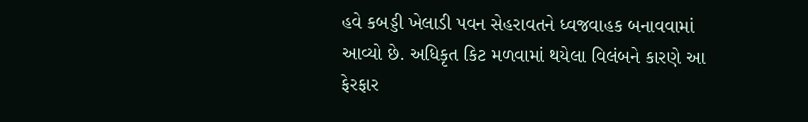હવે કબડ્ડી ખેલાડી પવન સેહરાવતને ધ્વજવાહક બનાવવામાં આવ્યો છે. અધિકૃત કિટ મળવામાં થયેલા વિલંબને કારણે આ ફેરફાર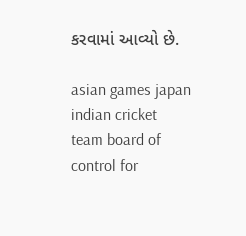કરવામાં આવ્યો છે.

asian games japan indian cricket team board of control for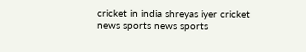cricket in india shreyas iyer cricket news sports news sports